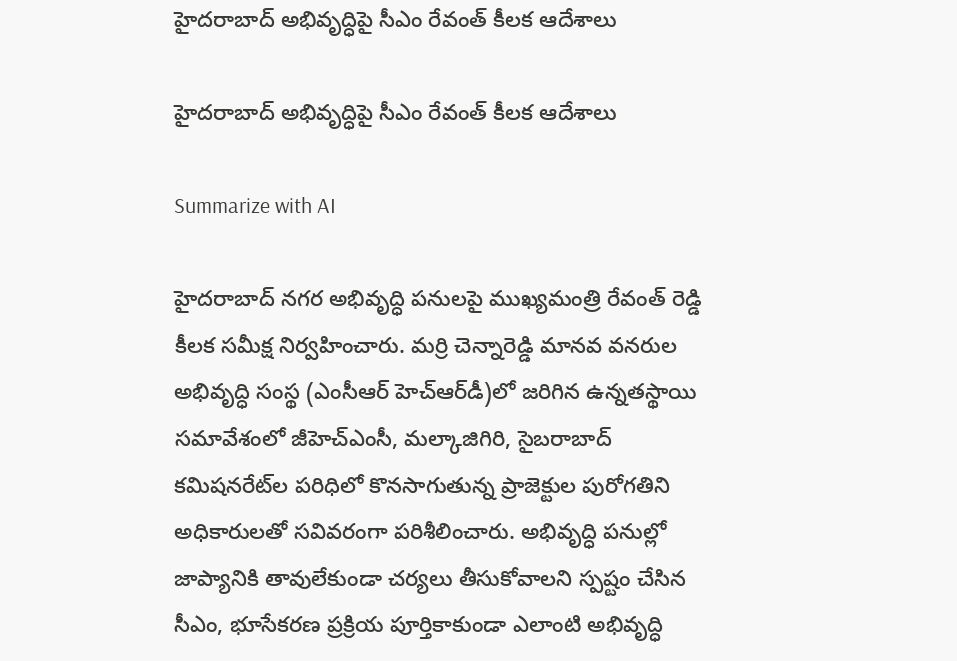హైదరాబాద్ అభివృద్ధిపై సీఎం రేవంత్ కీలక ఆదేశాలు

హైదరాబాద్ అభివృద్ధిపై సీఎం రేవంత్ కీలక ఆదేశాలు

Summarize with AI

హైదరాబాద్ నగర అభివృద్ధి పనులపై ముఖ్యమంత్రి రేవంత్ రెడ్డి కీలక సమీక్ష నిర్వహించారు. మర్రి చెన్నారెడ్డి మానవ వనరుల అభివృద్ధి సంస్థ (ఎంసీఆర్ హెచ్‌ఆర్‌డీ)లో జరిగిన ఉన్నతస్థాయి సమావేశంలో జీహెచ్‌ఎంసీ, మల్కాజిగిరి, సైబరాబాద్ కమిషనరేట్‌ల పరిధిలో కొనసాగుతున్న ప్రాజెక్టుల పురోగతిని అధికారులతో సవివరంగా పరిశీలించారు. అభివృద్ధి పనుల్లో జాప్యానికి తావులేకుండా చర్యలు తీసుకోవాలని స్పష్టం చేసిన సీఎం, భూసేకరణ ప్రక్రియ పూర్తికాకుండా ఎలాంటి అభివృద్ధి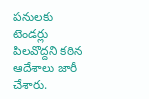పనులకు టెండర్లు పిలవొద్దని కఠిన ఆదేశాలు జారీ చేశారు.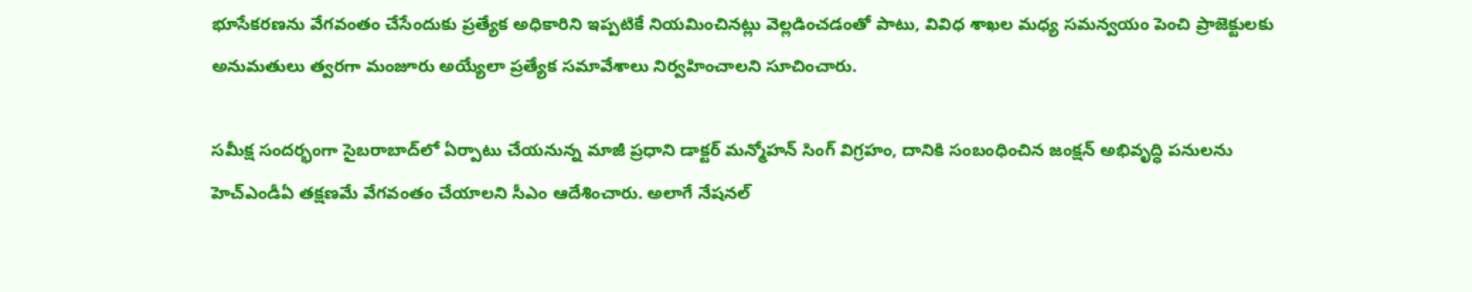భూసేకరణను వేగవంతం చేసేందుకు ప్రత్యేక అధికారిని ఇప్పటికే నియమించినట్లు వెల్లడించడంతో పాటు, వివిధ శాఖల మధ్య సమన్వయం పెంచి ప్రాజెక్టులకు అనుమతులు త్వరగా మంజూరు అయ్యేలా ప్రత్యేక సమావేశాలు నిర్వహించాలని సూచించారు.

సమీక్ష సందర్భంగా సైబరాబాద్‌లో ఏర్పాటు చేయనున్న మాజీ ప్రధాని డాక్టర్ మన్మోహన్ సింగ్ విగ్రహం, దానికి సంబంధించిన జంక్షన్ అభివృద్ధి పనులను హెచ్‌ఎండీఏ తక్షణమే వేగవంతం చేయాలని సీఎం ఆదేశించారు. అలాగే నేషనల్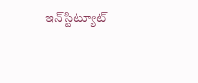ఇన్‌స్టిట్యూట్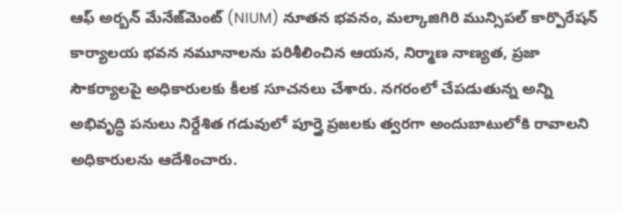ఆఫ్ అర్బన్ మేనేజ్‌మెంట్ (NIUM) నూతన భవనం, మల్కాజిగిరి మున్సిపల్ కార్పొరేషన్ కార్యాలయ భవన నమూనాలను పరిశీలించిన ఆయన, నిర్మాణ నాణ్యత, ప్రజా సౌకర్యాలపై అధికారులకు కీలక సూచనలు చేశారు. నగరంలో చేపడుతున్న అన్ని అభివృద్ధి పనులు నిర్దేశిత గడువులో పూర్తై ప్రజలకు త్వరగా అందుబాటులోకి రావాలని అధికారులను ఆదేశించారు.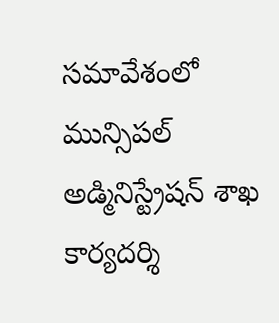సమావేశంలో మున్సిపల్ అడ్మినిస్ట్రేషన్ శాఖ కార్యదర్శి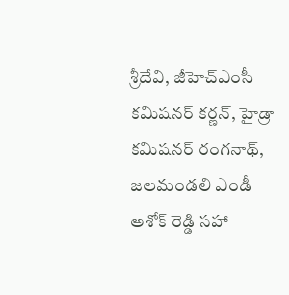శ్రీదేవి, జీహెచ్‌ఎంసీ కమిషనర్ కర్ణన్, హైడ్రా కమిషనర్ రంగనాథ్, జలమండలి ఎండీ అశోక్ రెడ్డి సహా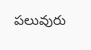పలువురు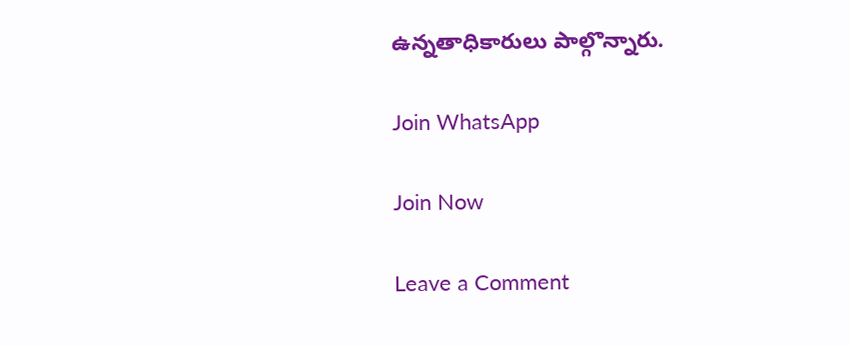ఉన్నతాధికారులు పాల్గొన్నారు.

Join WhatsApp

Join Now

Leave a Comment